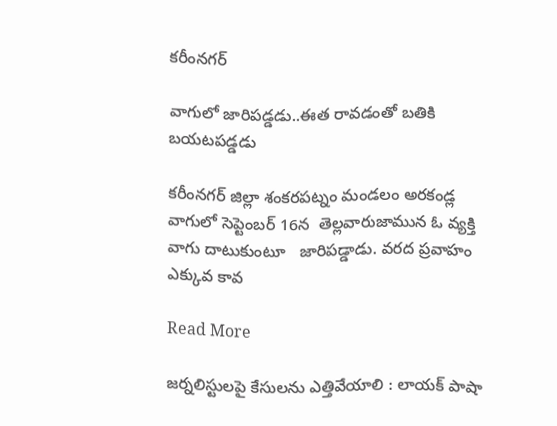కరీంనగర్

వాగులో జారిపడ్డడు..ఈత రావడంతో బతికి బయటపడ్డడు

కరీంనగర్ జిల్లా శంకరపట్నం మండలం అరకండ్ల వాగులో సెప్టెంబర్ 16న  తెల్లవారుజామున ఓ వ్యక్తి వాగు దాటుకుంటూ   జారిపడ్డాడు. వరద ప్రవాహం ఎక్కువ కావ

Read More

జర్నలిస్టులపై కేసులను ఎత్తివేయాలి : లాయక్ పాషా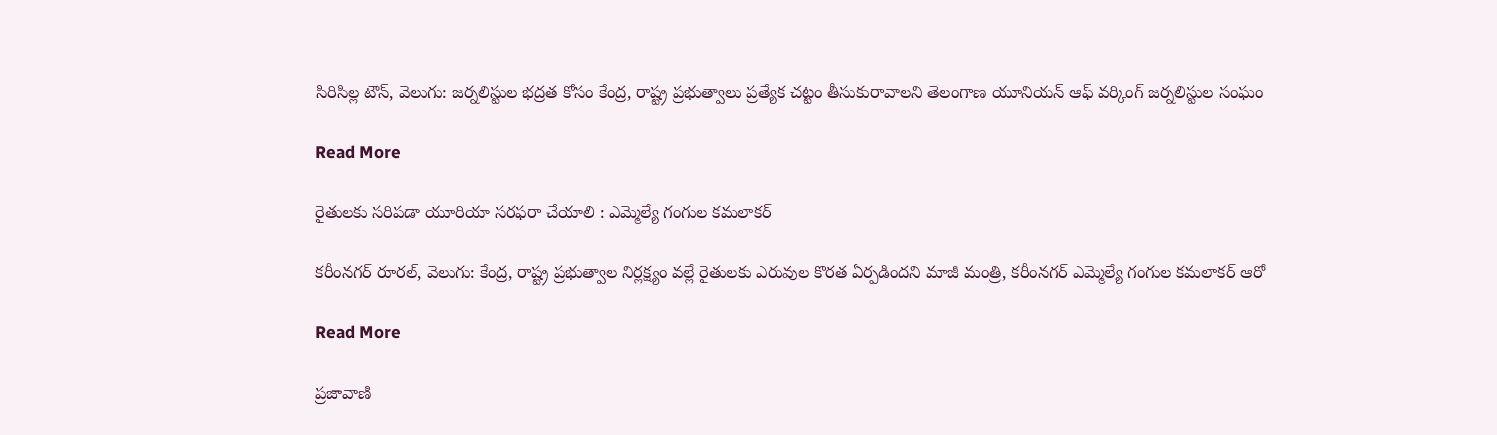సిరిసిల్ల టౌన్, వెలుగు: జర్నలిస్టుల భద్రత కోసం కేంద్ర, రాష్ట్ర ప్రభుత్వాలు ప్రత్యేక చట్టం తీసుకురావాలని తెలంగాణ యూనియన్ ఆఫ్ వర్కింగ్ జర్నలిస్టుల సంఘం

Read More

రైతులకు సరిపడా యూరియా సరఫరా చేయాలి : ఎమ్మెల్యే గంగుల కమలాకర్

కరీంనగర్ రూరల్, వెలుగు: కేంద్ర, రాష్ట్ర ప్రభుత్వాల నిర్లక్ష్యం వల్లే రైతులకు ఎరువుల కొరత ఏర్పడిందని మాజీ మంత్రి, కరీంనగర్ ఎమ్మెల్యే గంగుల కమలాకర్ ఆరో

Read More

ప్రజావాణి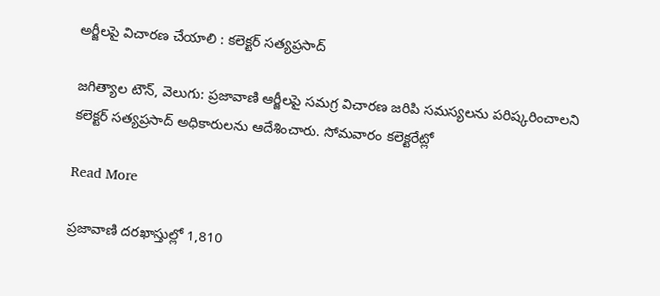అర్జీలపై విచారణ చేయాలి : కలెక్టర్ సత్యప్రసాద్

జగిత్యాల టౌన్, వెలుగు: ప్రజావాణి ఆర్జీలపై సమగ్ర విచారణ జరిపి సమస్యలను పరిష్కరించాలని కలెక్టర్ సత్యప్రసాద్ అధికారులను ఆదేశించారు. సోమవారం కలెక్టరేట్లో

Read More

ప్రజావాణి దరఖాస్తుల్లో 1,810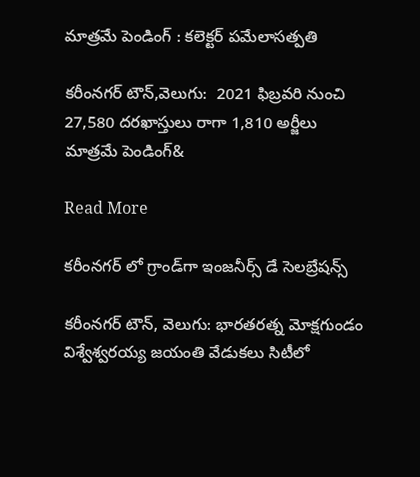మాత్రమే పెండింగ్‌‌‌‌‌‌‌‌‌‌‌‌‌‌‌‌‌‌‌‌‌‌‌‌‌‌‌‌‌‌‌‌ : కలెక్టర్ పమేలాసత్పతి

కరీంనగర్ టౌన్,వెలుగు:  2021 ఫిబ్రవరి నుంచి 27,580 దరఖాస్తులు రాగా 1,810 అర్జీలు మాత్రమే పెండింగ్‌‌‌‌‌‌‌‌&

Read More

కరీంనగర్ లో గ్రాండ్‌‌‌‌గా ఇంజనీర్స్ డే సెలబ్రేషన్స్

కరీంనగర్ టౌన్, వెలుగు: భారతరత్న మోక్షగుండం విశ్వేశ్వరయ్య జయంతి వేడుకలు సిటీలో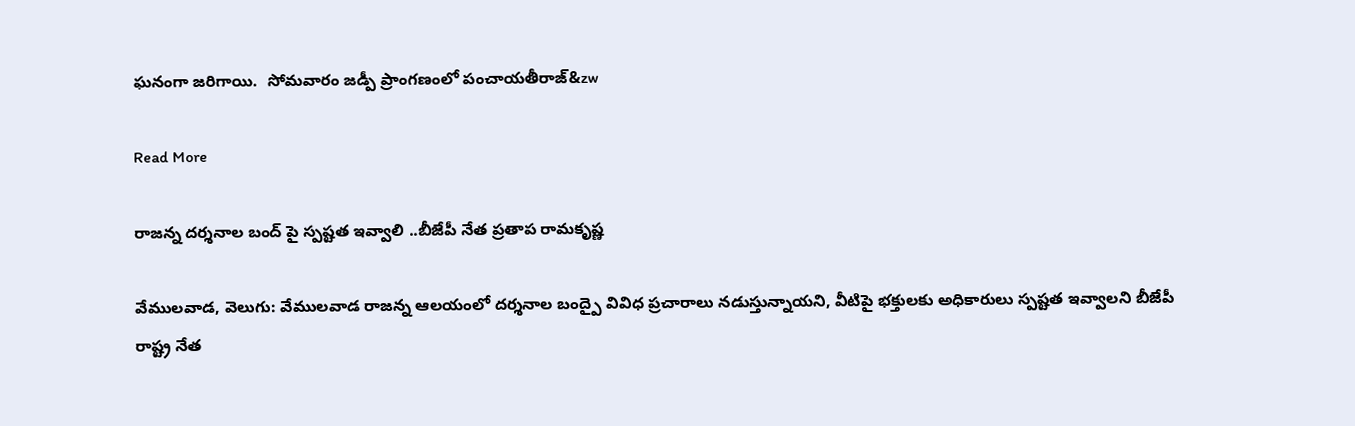ఘనంగా జరిగాయి.  సోమవారం జడ్పీ ప్రాంగణంలో పంచాయతీరాజ్‌‌&zw

Read More

రాజన్న దర్శనాల బంద్‌‌ పై స్పష్టత ఇవ్వాలి ..బీజేపీ నేత ప్రతాప రామకృష్ణ

వేములవాడ, వెలుగు: వేములవాడ రాజన్న ఆలయంలో దర్శనాల బంద్పై వివిధ ప్రచారాలు నడుస్తున్నాయని, వీటిపై భక్తులకు అధికారులు స్పష్టత ఇవ్వాలని బీజేపీ రాష్ట్ర నేత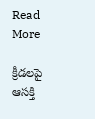Read More

క్రీడలపై ఆసక్తి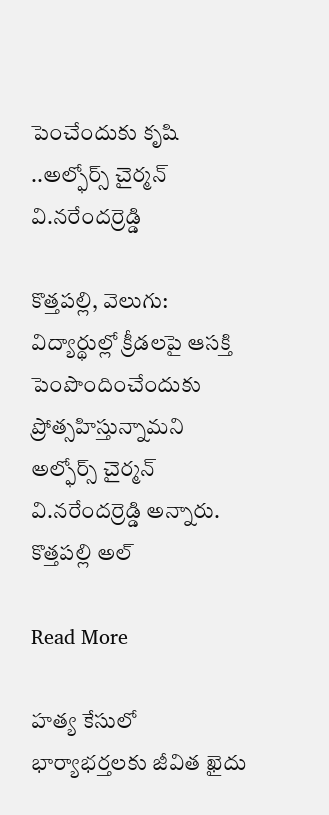పెంచేందుకు కృషి ..అల్ఫోర్స్ చైర్మన్ వి.నరేందర్రెడ్డి

కొత్తపల్లి, వెలుగు: విద్యార్థుల్లో క్రీడలపై ఆసక్తి పెంపొందించేందుకు ప్రోత్సహిస్తున్నామని అల్ఫోర్స్ చైర్మన్ వి.నరేందర్రెడ్డి అన్నారు. కొత్తపల్లి అల్

Read More

హత్య కేసులో భార్యాభర్తలకు జీవిత ఖైదు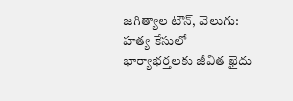జగిత్యాల టౌన్, వెలుగు: హత్య కేసులో భార్యాభర్తలకు జీవిత ఖైదు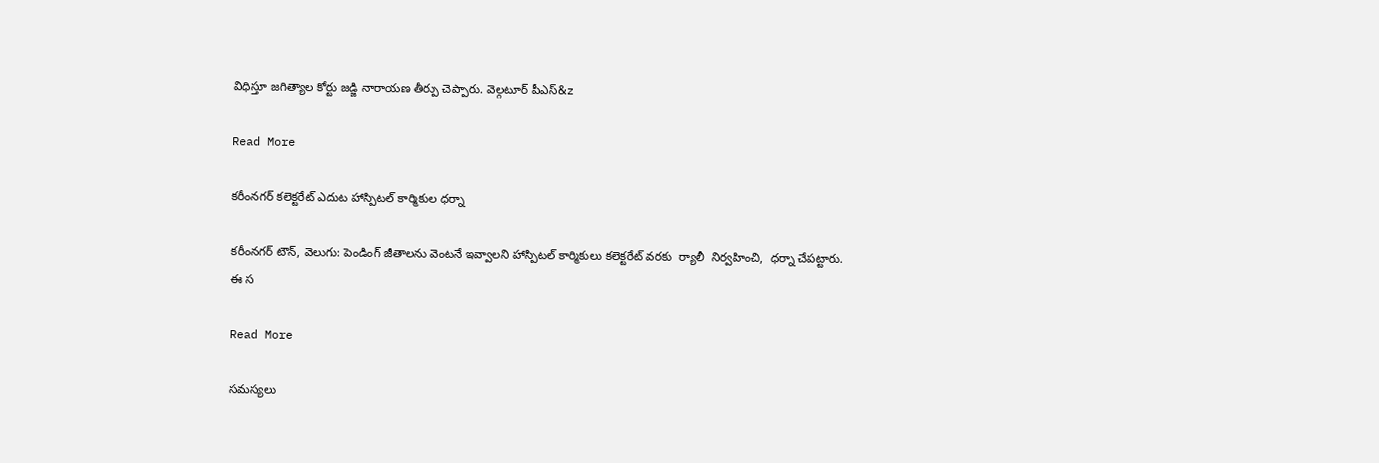విధిస్తూ జగిత్యాల కోర్టు జడ్జి నారాయణ తీర్పు చెప్పారు. వెల్గటూర్ పీఎస్‌‌‌&z

Read More

కరీంనగర్ కలెక్టరేట్ ఎదుట హాస్పిటల్ కార్మికుల ధర్నా

కరీంనగర్ టౌన్, వెలుగు: పెండింగ్ జీతాలను వెంటనే ఇవ్వాలని హాస్పిటల్ కార్మికులు కలెక్టరేట్ వరకు  ర్యాలీ  నిర్వహించి,  ధర్నా చేపట్టారు. ఈ స

Read More

సమస్యలు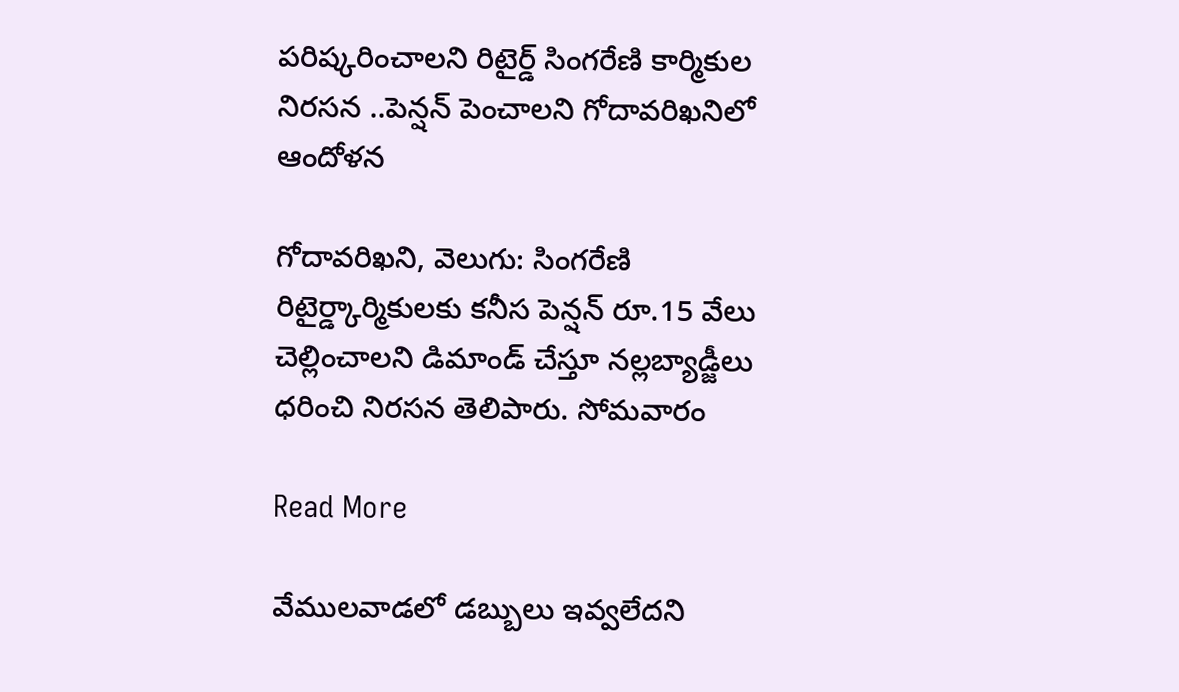పరిష్కరించాలని రిటైర్డ్ సింగరేణి కార్మికుల నిరసన ..పెన్షన్ పెంచాలని గోదావరిఖనిలో ఆందోళన

గోదావరిఖని, వెలుగు: సింగరేణి రిటైర్డ్కార్మికులకు కనీస పెన్షన్ రూ.15 వేలు చెల్లించాలని డిమాండ్ చేస్తూ నల్లబ్యాడ్జీలు ధరించి నిరసన తెలిపారు. సోమవారం

Read More

వేములవాడలో డబ్బులు ఇవ్వలేదని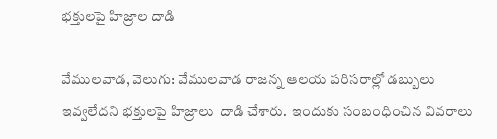భక్తులపై హిజ్రాల దాడి

వేములవాడ, వెలుగు: వేములవాడ రాజన్న ఆలయ పరిసరాల్లో డబ్బులు ఇవ్వలేదని భక్తులపై హిజ్రాలు  దాడి చేశారు.  ఇందుకు సంబంధించిన వివరాలు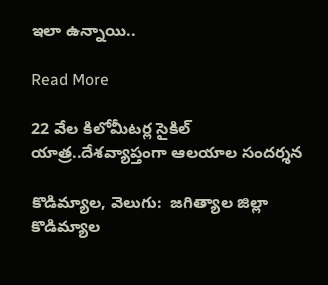ఇలా ఉన్నాయి..

Read More

22 వేల కిలోమీటర్ల సైకిల్ యాత్ర..దేశవ్యాప్తంగా ఆలయాల సందర్శన

కొడిమ్యాల, వెలుగు:  జగిత్యాల జిల్లా కొడిమ్యాల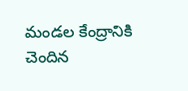మండల కేంద్రానికి చెందిన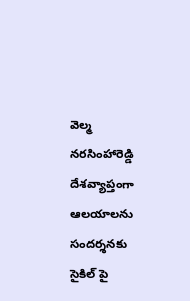వెల్మ నరసింహారెడ్డి దేశవ్యాప్తంగా ఆలయాలను సందర్శనకు సైకిల్ పై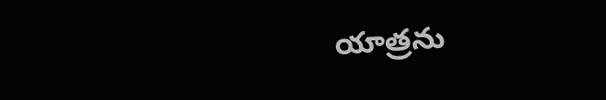యాత్రను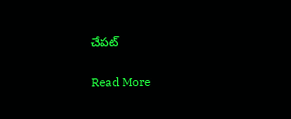చేపట్

Read More